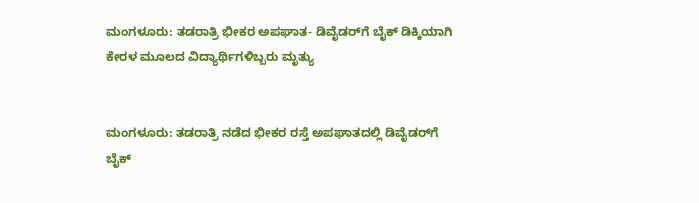ಮಂಗಳೂರು: ತಡರಾತ್ರಿ ಭೀಕರ ಅಪಘಾತ- ಡಿವೈಡರ್‌ಗೆ ಬೈಕ್ ಡಿಕ್ಕಿಯಾಗಿ ಕೇರಳ ಮೂಲದ ವಿದ್ಯಾರ್ಥಿಗಳಿಬ್ಬರು ಮೃತ್ಯು


ಮಂಗಳೂರು: ತಡರಾತ್ರಿ ನಡೆದ ಭೀಕರ ರಸ್ತೆ ಅಪಘಾತದಲ್ಲಿ ಡಿವೈಡರ್‌ಗೆ ಬೈಕ್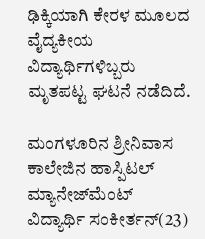ಢಿಕ್ಕಿಯಾಗಿ ಕೇರಳ ಮೂಲದ  ವೈದ್ಯಕೀಯ ವಿದ್ಯಾರ್ಥಿಗಳಿಬ್ಬರು ಮೃತಪಟ್ಟ ಘಟನೆ ನಡೆದಿದೆ.

ಮಂಗಳೂರಿನ ಶ್ರೀನಿವಾಸ ಕಾಲೇಜಿನ ಹಾಸ್ಪಿಟಲ್ ಮ್ಯಾನೇಜ್‌ಮೆಂಟ್ ವಿದ್ಯಾರ್ಥಿ ಸಂಕೀರ್ತನ್(23)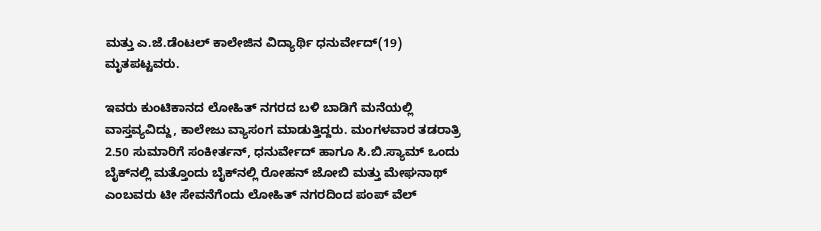ಮತ್ತು ಎ.ಜೆ.ಡೆಂಟಲ್ ಕಾಲೇಜಿನ ವಿದ್ಯಾರ್ಥಿ ಧನುರ್ವೇದ್(19) ಮೃತಪಟ್ಟವರು.

ಇವರು ಕುಂಟಿಕಾನದ ಲೋಹಿತ್ ನಗರದ ಬಳಿ ಬಾಡಿಗೆ ಮನೆಯಲ್ಲಿ ವಾಸ್ತವ್ಯವಿದ್ದು, ಕಾಲೇಜು ವ್ಯಾಸಂಗ ಮಾಡುತ್ತಿದ್ದರು. ಮಂಗಳವಾರ ತಡರಾತ್ರಿ 2.50 ಸುಮಾರಿಗೆ ಸಂಕೀರ್ತನ್, ಧನುರ್ವೇದ್ ಹಾಗೂ ಸಿ.ಬಿ.ಸ್ಯಾಮ್ ಒಂದು ಬೈಕ್‌ನಲ್ಲಿ ಮತ್ತೊಂದು ಬೈಕ್‌ನಲ್ಲಿ ರೋಹನ್ ಜೋಬಿ ಮತ್ತು ಮೇಘನಾಥ್ ಎಂಬವರು ಟೀ ಸೇವನೆಗೆಂದು ಲೋಹಿತ್ ನಗರದಿಂದ ಪಂಪ್ ವೆಲ್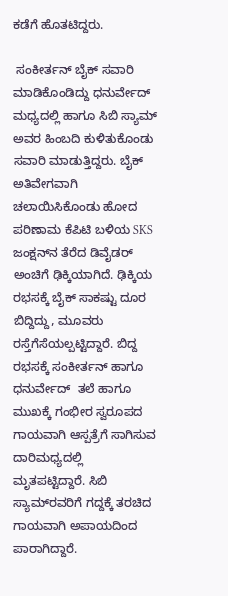ಕಡೆಗೆ ಹೊತಟಿದ್ದರು.

 ಸಂಕೀರ್ತನ್ ಬೈಕ್‌ ಸವಾರಿ ಮಾಡಿಕೊಂಡಿದ್ದು ಧನುರ್ವೇದ್ ಮಧ್ಯದಲ್ಲಿ ಹಾಗೂ ಸಿಬಿ ಸ್ಯಾಮ್ ಅವರ ಹಿಂಬದಿ ಕುಳಿತುಕೊಂಡು ಸವಾರಿ ಮಾಡುತ್ತಿದ್ದರು. ಬೈಕ್ ಅತಿವೇಗವಾಗಿ ಚಲಾಯಿಸಿಕೊಂಡು ಹೋದ ಪರಿಣಾಮ ಕೆಪಿಟಿ ಬಳಿಯ SKS ಜಂಕ್ಷನ್‌ನ ತೆರೆದ ಡಿವೈಡರ್ ಅಂಚಿಗೆ ಢಿಕ್ಕಿಯಾಗಿದೆ. ಢಿಕ್ಕಿಯ ರಭಸಕ್ಕೆ ಬೈಕ್ ಸಾಕಷ್ಟು ದೂರ ಬಿದ್ದಿದ್ದು, ಮೂವರು ರಸ್ತೆಗೆಸೆಯಲ್ಪಟ್ಟಿದ್ದಾರೆ. ಬಿದ್ದ ರಭಸಕ್ಕೆ ಸಂಕೀರ್ತನ್ ಹಾಗೂ ಧನುರ್ವೇದ್  ತಲೆ ಹಾಗೂ ಮುಖಕ್ಕೆ ಗಂಭೀರ ಸ್ವರೂಪದ ಗಾಯವಾಗಿ ಆಸ್ಪತ್ರೆಗೆ ಸಾಗಿಸುವ ದಾರಿಮಧ್ಯದಲ್ಲಿ ಮೃತಪಟ್ಟಿದ್ದಾರೆ. ಸಿಬಿ ಸ್ಯಾಮ್‌ರವರಿಗೆ ಗದ್ದಕ್ಕೆ ತರಚಿದ ಗಾಯವಾಗಿ ಅಪಾಯದಿಂದ ಪಾರಾಗಿದ್ದಾರೆ.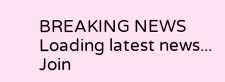BREAKING NEWS
Loading latest news...
Join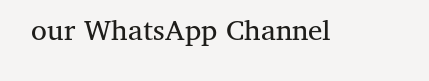our WhatsApp Channel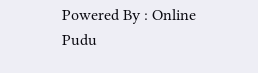Powered By : Online Pudu